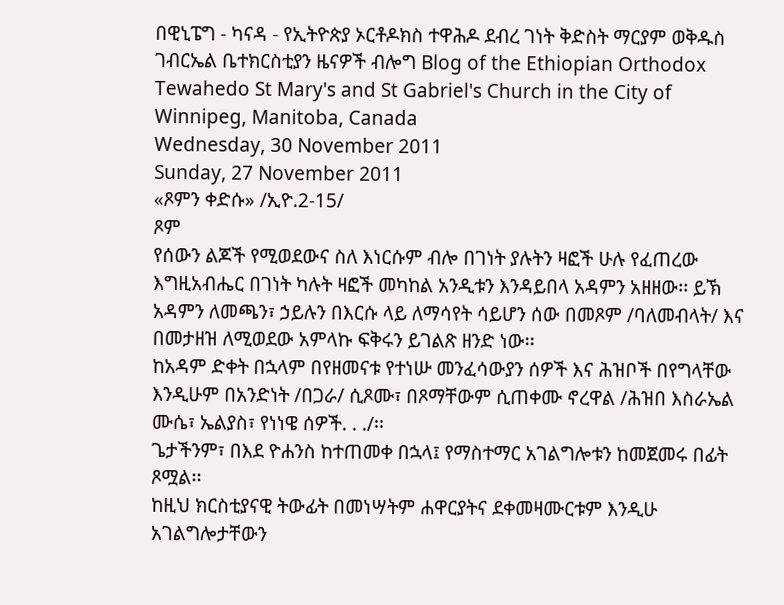በዊኒፔግ - ካናዳ - የኢትዮጵያ ኦርቶዶክስ ተዋሕዶ ደብረ ገነት ቅድስት ማርያም ወቅዱስ ገብርኤል ቤተክርስቲያን ዜናዎች ብሎግ Blog of the Ethiopian Orthodox Tewahedo St Mary's and St Gabriel's Church in the City of Winnipeg, Manitoba, Canada
Wednesday, 30 November 2011
Sunday, 27 November 2011
«ጾምን ቀድሱ» /ኢዮ.2-15/
ጾም
የሰውን ልጆች የሚወደውና ስለ እነርሱም ብሎ በገነት ያሉትን ዛፎች ሁሉ የፈጠረው እግዚአብሔር በገነት ካሉት ዛፎች መካከል አንዲቱን እንዳይበላ አዳምን አዘዘው፡፡ ይኽ አዳምን ለመጫን፣ ኃይሉን በእርሱ ላይ ለማሳየት ሳይሆን ሰው በመጾም /ባለመብላት/ እና በመታዘዝ ለሚወደው አምላኩ ፍቅሩን ይገልጽ ዘንድ ነው፡፡
ከአዳም ድቀት በኋላም በየዘመናቱ የተነሡ መንፈሳውያን ሰዎች እና ሕዝቦች በየግላቸው እንዲሁም በአንድነት /በጋራ/ ሲጾሙ፣ በጾማቸውም ሲጠቀሙ ኖረዋል /ሕዝበ እስራኤል ሙሴ፣ ኤልያስ፣ የነነዌ ሰዎች. . ./፡፡
ጌታችንም፣ በእደ ዮሐንስ ከተጠመቀ በኋላ፤ የማስተማር አገልግሎቱን ከመጀመሩ በፊት ጾሟል፡፡
ከዚህ ክርስቲያናዊ ትውፊት በመነሣትም ሐዋርያትና ደቀመዛሙርቱም እንዲሁ አገልግሎታቸውን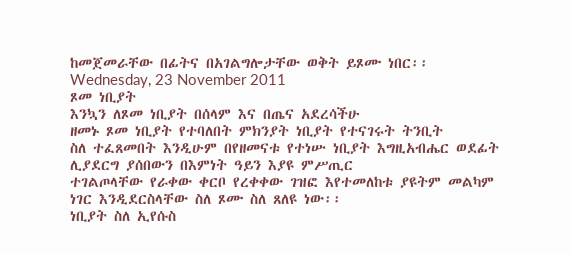ከመጀመራቸው በፊትና በአገልግሎታቸው ወቅት ይጾሙ ነበር፡፡ Wednesday, 23 November 2011
ጾመ ነቢያት
እንኳን ለጾመ ነቢያት በሰላም እና በጤና አደረሳችሁ
ዘመኑ ጾመ ነቢያት የተባለበት ምክንያት ነቢያት የተናገሩት ትንቢት
ስለ ተፈጸመበት እንዲሁም በየዘመናቱ የተነሡ ነቢያት እግዚአብሔር ወደፊት ሊያደርግ ያሰበውን በእምነት ዓይን እያዩ ምሥጢር
ተገልጦላቸው የራቀው ቀርቦ የረቀቀው ገዝፎ እየተመለከቱ ያዩትም መልካም ነገር እንዲደርስላቸው ስለ ጾሙ ስለ ጸለዩ ነው፡፡
ነቢያት ስለ ኢየሱስ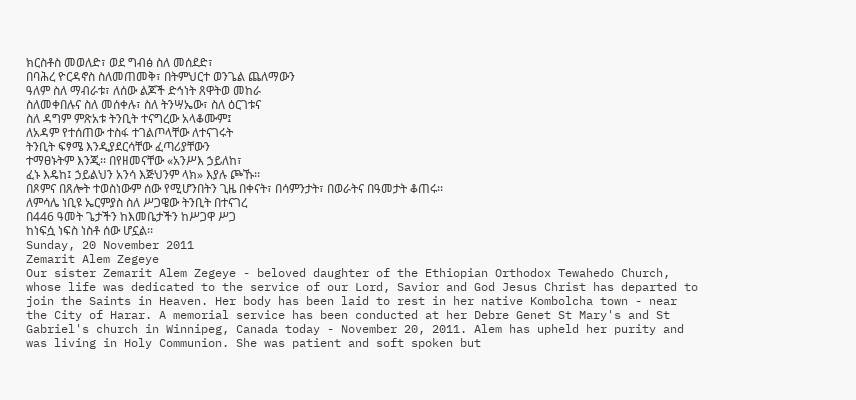ክርስቶስ መወለድ፣ ወደ ግብፅ ስለ መሰደድ፣
በባሕረ ዮርዳኖስ ስለመጠመቅ፣ በትምህርተ ወንጌል ጨለማውን
ዓለም ስለ ማብራቱ፣ ለሰው ልጆች ድኅነት ጸዋትወ መከራ
ስለመቀበሉና ስለ መሰቀሉ፣ ስለ ትንሣኤው፣ ስለ ዕርገቱና
ስለ ዳግም ምጽአቱ ትንቢት ተናግረው አላቆሙም፤
ለአዳም የተሰጠው ተስፋ ተገልጦላቸው ለተናገሩት
ትንቢት ፍፃሜ እንዲያደርሳቸው ፈጣሪያቸውን
ተማፀኑትም እንጂ፡፡ በየዘመናቸው «አንሥእ ኃይለከ፣
ፈኑ እዴከ፤ ኃይልህን አንሳ እጅህንም ላክ» እያሉ ጮኹ፡፡
በጾምና በጸሎት ተወስነውም ሰው የሚሆንበትን ጊዜ በቀናት፣ በሳምንታት፣ በወራትና በዓመታት ቆጠሩ፡፡
ለምሳሌ ነቢዩ ኤርምያስ ስለ ሥጋዌው ትንቢት በተናገረ
በ446 ዓመት ጌታችን ከእመቤታችን ከሥጋዋ ሥጋ
ከነፍሷ ነፍስ ነስቶ ሰው ሆኗል፡፡
Sunday, 20 November 2011
Zemarit Alem Zegeye
Our sister Zemarit Alem Zegeye - beloved daughter of the Ethiopian Orthodox Tewahedo Church, whose life was dedicated to the service of our Lord, Savior and God Jesus Christ has departed to join the Saints in Heaven. Her body has been laid to rest in her native Kombolcha town - near the City of Harar. A memorial service has been conducted at her Debre Genet St Mary's and St Gabriel's church in Winnipeg, Canada today - November 20, 2011. Alem has upheld her purity and was living in Holy Communion. She was patient and soft spoken but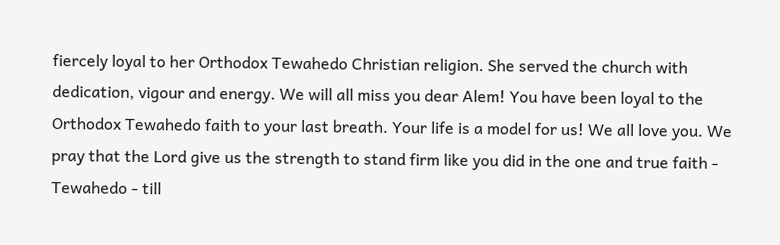fiercely loyal to her Orthodox Tewahedo Christian religion. She served the church with dedication, vigour and energy. We will all miss you dear Alem! You have been loyal to the Orthodox Tewahedo faith to your last breath. Your life is a model for us! We all love you. We pray that the Lord give us the strength to stand firm like you did in the one and true faith - Tewahedo - till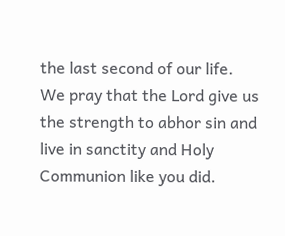the last second of our life. We pray that the Lord give us the strength to abhor sin and live in sanctity and Holy Communion like you did.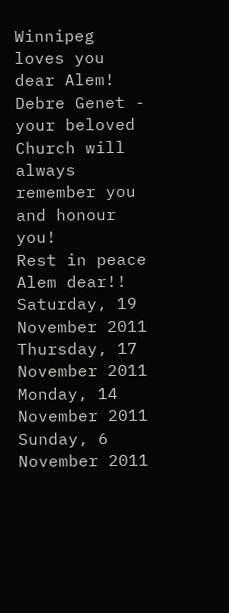Winnipeg loves you dear Alem!
Debre Genet - your beloved Church will always remember you and honour you!
Rest in peace Alem dear!!
Saturday, 19 November 2011
Thursday, 17 November 2011
Monday, 14 November 2011
Sunday, 6 November 2011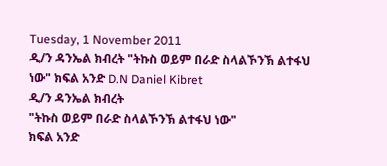Tuesday, 1 November 2011
ዲ/ን ዳንኤል ክብረት "ትኩስ ወይም በራድ ስላልኾንኽ ልተፋህ ነው" ክፍል አንድ D.N Daniel Kibret
ዲ/ን ዳንኤል ክብረት
"ትኩስ ወይም በራድ ስላልኾንኽ ልተፋህ ነው"
ክፍል አንድ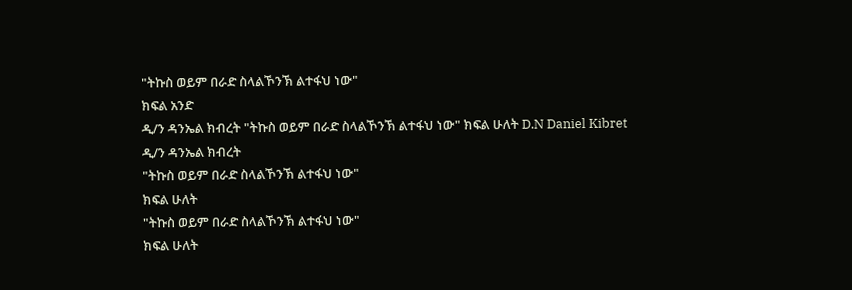"ትኩስ ወይም በራድ ስላልኾንኽ ልተፋህ ነው"
ክፍል አንድ
ዲ/ን ዳንኤል ክብረት "ትኩስ ወይም በራድ ስላልኾንኽ ልተፋህ ነው" ክፍል ሁለት D.N Daniel Kibret
ዲ/ን ዳንኤል ክብረት
"ትኩስ ወይም በራድ ስላልኾንኽ ልተፋህ ነው"
ክፍል ሁለት
"ትኩስ ወይም በራድ ስላልኾንኽ ልተፋህ ነው"
ክፍል ሁለት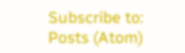Subscribe to:
Posts (Atom)